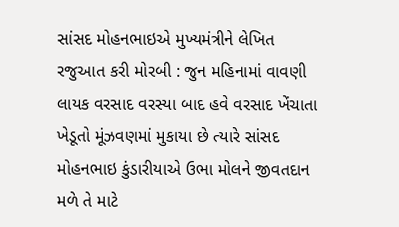સાંસદ મોહનભાઇએ મુખ્યમંત્રીને લેખિત રજુઆત કરી મોરબી : જુન મહિનામાં વાવણી લાયક વરસાદ વરસ્યા બાદ હવે વરસાદ ખેંચાતા ખેડૂતો મૂંઝવણમાં મુકાયા છે ત્યારે સાંસદ મોહનભાઇ કુંડારીયાએ ઉભા મોલને જીવતદાન મળે તે માટે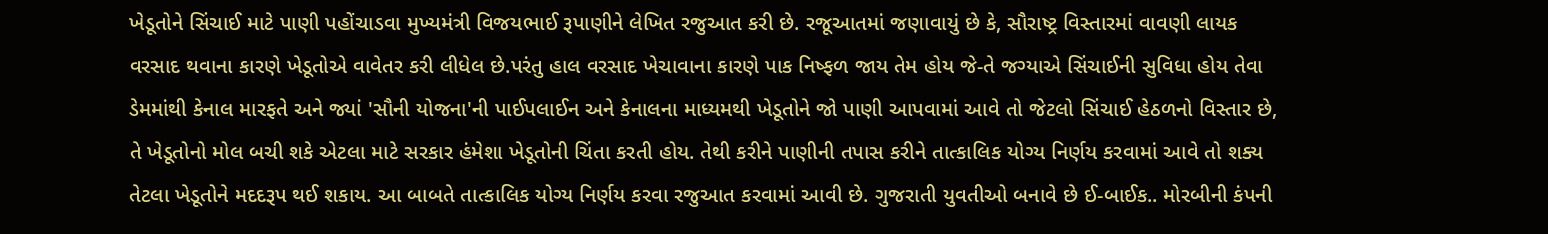ખેડૂતોને સિંચાઈ માટે પાણી પહોંચાડવા મુખ્યમંત્રી વિજયભાઈ રૂપાણીને લેખિત રજુઆત કરી છે. રજૂઆતમાં જણાવાયું છે કે, સૌરાષ્ટ્ર વિસ્તારમાં વાવણી લાયક વરસાદ થવાના કારણે ખેડૂતોએ વાવેતર કરી લીધેલ છે.પરંતુ હાલ વરસાદ ખેચાવાના કારણે પાક નિષ્ફળ જાય તેમ હોય જે-તે જગ્યાએ સિંચાઈની સુવિધા હોય તેવા ડેમમાંથી કેનાલ મારફતે અને જ્યાં 'સૌની યોજના'ની પાઈપલાઈન અને કેનાલના માધ્યમથી ખેડૂતોને જો પાણી આપવામાં આવે તો જેટલો સિંચાઈ હેઠળનો વિસ્તાર છે, તે ખેડૂતોનો મોલ બચી શકે એટલા માટે સરકાર હંમેશા ખેડૂતોની ચિંતા કરતી હોય. તેથી કરીને પાણીની તપાસ કરીને તાત્કાલિક યોગ્ય નિર્ણય કરવામાં આવે તો શક્ય તેટલા ખેડૂતોને મદદરૂપ થઈ શકાય. આ બાબતે તાત્કાલિક યોગ્ય નિર્ણય કરવા રજુઆત કરવામાં આવી છે. ગુજરાતી યુવતીઓ બનાવે છે ઈ-બાઈક.. મોરબીની કંપની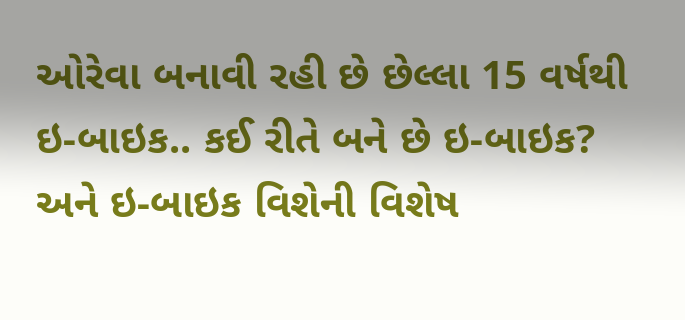ઓરેવા બનાવી રહી છે છેલ્લા 15 વર્ષથી ઇ-બાઇક.. કઈ રીતે બને છે ઇ-બાઇક? અને ઇ-બાઇક વિશેની વિશેષ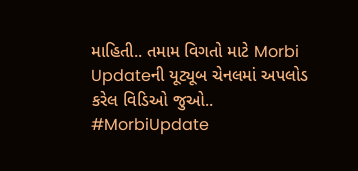માહિતી.. તમામ વિગતો માટે Morbi Updateની યૂટ્યૂબ ચેનલમાં અપલોડ કરેલ વિડિઓ જુઓ.. #MorbiUpdate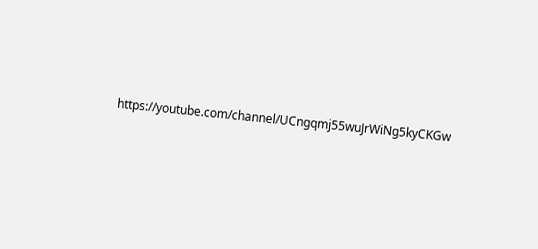https://youtube.com/channel/UCngqmj55wuJrWiNg5kyCKGw